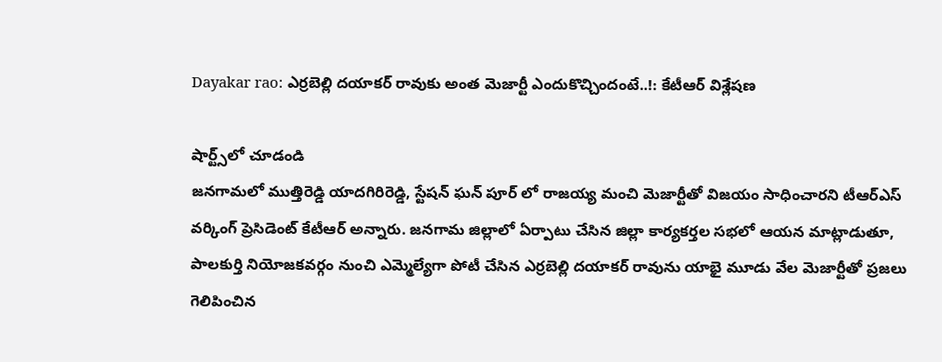Dayakar rao: ఎర్రబెల్లి దయాకర్ రావుకు అంత మెజార్టీ ఎందుకొచ్చిందంటే..!: కేటీఆర్ విశ్లేషణ

షార్ట్స్‌లో చూడండి
జనగామలో ముత్తిరెడ్డి యాదగిరిరెడ్డి, స్టేషన్ ఘన్ పూర్ లో రాజయ్య మంచి మెజార్టీతో విజయం సాధించారని టీఆర్ఎస్ వర్కింగ్ ప్రెసిడెంట్ కేటీఆర్ అన్నారు. జనగామ జిల్లాలో ఏర్పాటు చేసిన జిల్లా కార్యకర్తల సభలో ఆయన మాట్లాడుతూ, పాలకుర్తి నియోజకవర్గం నుంచి ఎమ్మెల్యేగా పోటీ చేసిన ఎర్రబెల్లి దయాకర్ రావును యాభై మూడు వేల మెజార్టీతో ప్రజలు గెలిపించిన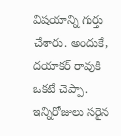విషయాన్ని గుర్తు చేశారు. అందుకే, దయాకర్ రావుకి ఒకటే చెప్పా. ఇన్నిరోజులు సరైన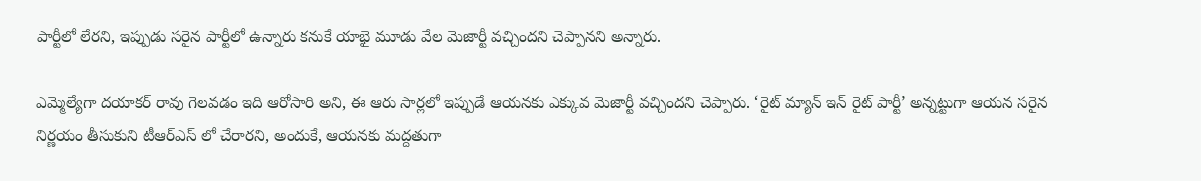పార్టీలో లేరని, ఇప్పుడు సరైన పార్టీలో ఉన్నారు కనుకే యాభై మూడు వేల మెజార్టీ వచ్చిందని చెప్పానని అన్నారు.

ఎమ్మెల్యేగా దయాకర్ రావు గెలవడం ఇది ఆరోసారి అని, ఈ ఆరు సార్లలో ఇప్పుడే ఆయనకు ఎక్కువ మెజార్టీ వచ్చిందని చెప్పారు. ‘రైట్ మ్యాన్ ఇన్ రైట్ పార్టీ’ అన్నట్టుగా ఆయన సరైన నిర్ణయం తీసుకుని టీఆర్ఎస్ లో చేరారని, అందుకే, ఆయనకు మద్దతుగా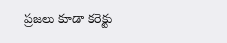ప్రజలు కూడా కరెక్టు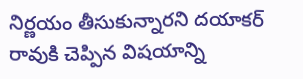నిర్ణయం తీసుకున్నారని దయాకర్ రావుకి చెప్పిన విషయాన్ని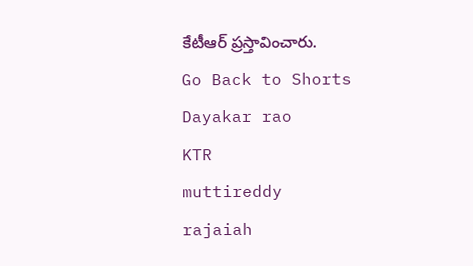కేటీఆర్ ప్రస్తావించారు.
Go Back to Shorts
Dayakar rao
KTR
muttireddy
rajaiah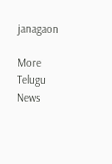janagaon

More Telugu News